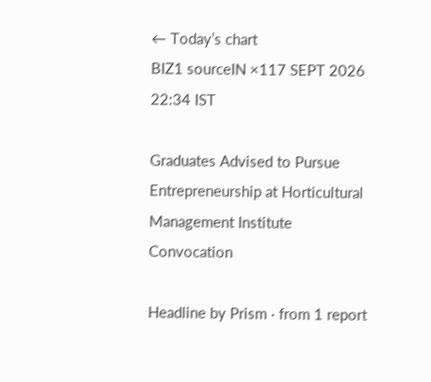← Today’s chart
BIZ1 sourceIN ×117 SEPT 2026 22:34 IST

Graduates Advised to Pursue Entrepreneurship at Horticultural Management Institute Convocation

Headline by Prism · from 1 report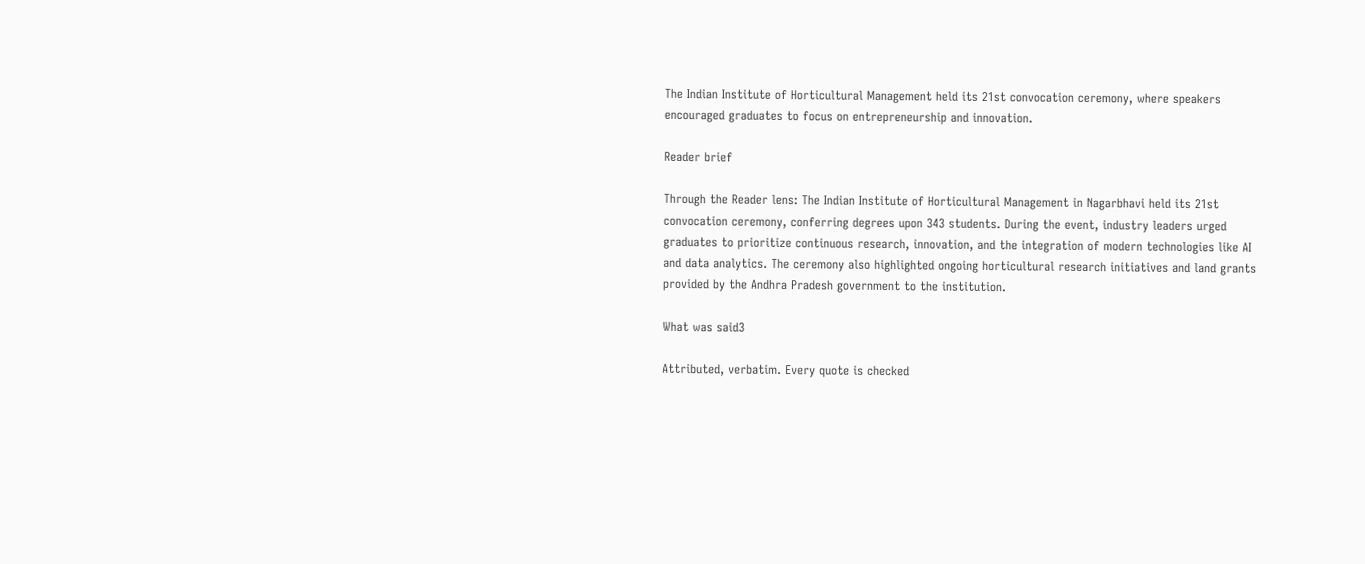The Indian Institute of Horticultural Management held its 21st convocation ceremony, where speakers encouraged graduates to focus on entrepreneurship and innovation.

Reader brief

Through the Reader lens: The Indian Institute of Horticultural Management in Nagarbhavi held its 21st convocation ceremony, conferring degrees upon 343 students. During the event, industry leaders urged graduates to prioritize continuous research, innovation, and the integration of modern technologies like AI and data analytics. The ceremony also highlighted ongoing horticultural research initiatives and land grants provided by the Andhra Pradesh government to the institution.

What was said3

Attributed, verbatim. Every quote is checked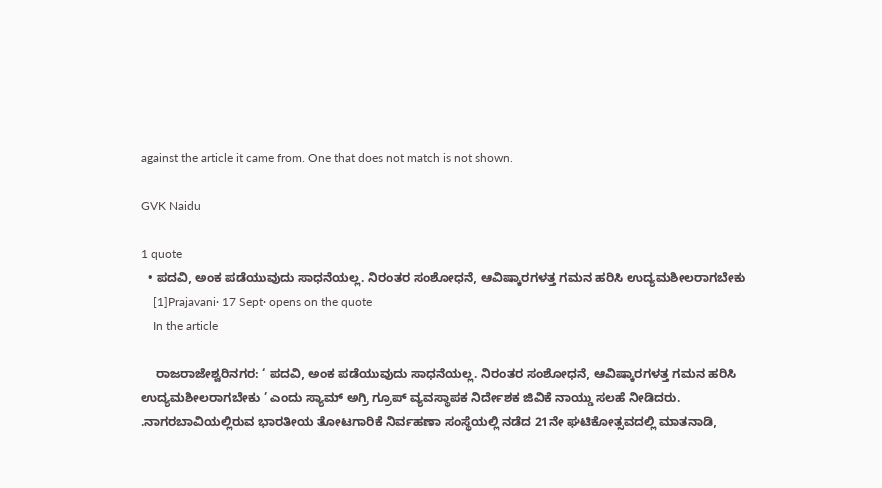against the article it came from. One that does not match is not shown.

GVK Naidu

1 quote
  • ಪದವಿ, ಅಂಕ ಪಡೆಯುವುದು ಸಾಧನೆಯಲ್ಲ. ನಿರಂತರ ಸಂಶೋಧನೆ, ಆವಿಷ್ಕಾರಗಳತ್ತ ಗಮನ ಹರಿಸಿ ಉದ್ಯಮಶೀಲರಾಗಬೇಕು
    [1]Prajavani· 17 Sept· opens on the quote
    In the article

    ರಾಜರಾಜೇಶ್ವರಿನಗರ: ‘ ಪದವಿ, ಅಂಕ ಪಡೆಯುವುದು ಸಾಧನೆಯಲ್ಲ. ನಿರಂತರ ಸಂಶೋಧನೆ, ಆವಿಷ್ಕಾರಗಳತ್ತ ಗಮನ ಹರಿಸಿ ಉದ್ಯಮಶೀಲರಾಗಬೇಕು ’ ಎಂದು ಸ್ಯಾಮ್ ಅಗ್ರಿ ಗ್ರೂಪ್ ವ್ಯವಸ್ಥಾಪಕ ನಿರ್ದೇಶಕ ಜಿವಿಕೆ ನಾಯ್ಡು ಸಲಹೆ ನೀಡಿದರು. .ನಾಗರಬಾವಿಯಲ್ಲಿರುವ ಭಾರತೀಯ ತೋಟಗಾರಿಕೆ ನಿರ್ವಹಣಾ ಸಂಸ್ಥೆಯಲ್ಲಿ ನಡೆದ 21ನೇ ಘಟಿಕೋತ್ಸವದಲ್ಲಿ ಮಾತನಾಡಿ,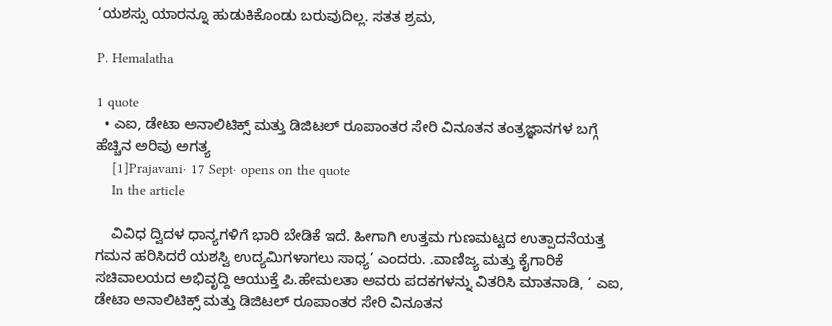‘ಯಶಸ್ಸು ಯಾರನ್ನೂ ಹುಡುಕಿಕೊಂಡು ಬರುವುದಿಲ್ಲ. ಸತತ ಶ್ರಮ,

P. Hemalatha

1 quote
  • ಎಐ, ಡೇಟಾ ಅನಾಲಿಟಿಕ್ಸ್ ಮತ್ತು ಡಿಜಿಟಲ್ ರೂಪಾಂತರ ಸೇರಿ ವಿನೂತನ ತಂತ್ರಜ್ಞಾನಗಳ ಬಗ್ಗೆ ಹೆಚ್ಚಿನ ಅರಿವು ಅಗತ್ಯ
    [1]Prajavani· 17 Sept· opens on the quote
    In the article

    ವಿವಿಧ ದ್ವಿದಳ ಧಾನ್ಯಗಳಿಗೆ ಭಾರಿ ಬೇಡಿಕೆ ಇದೆ. ಹೀಗಾಗಿ ಉತ್ತಮ ಗುಣಮಟ್ಟದ ಉತ್ಪಾದನೆಯತ್ತ ಗಮನ ಹರಿಸಿದರೆ ಯಶಸ್ವಿ ಉದ್ಯಮಿಗಳಾಗಲು ಸಾಧ್ಯ’ ಎಂದರು. .ವಾಣಿಜ್ಯ ಮತ್ತು ಕೈಗಾರಿಕೆ ಸಚಿವಾಲಯದ ಅಭಿವೃದ್ದಿ ಆಯುಕ್ತೆ ಪಿ.ಹೇಮಲತಾ ಅವರು ಪದಕಗಳನ್ನು ವಿತರಿಸಿ ಮಾತನಾಡಿ, ‘ ಎಐ, ಡೇಟಾ ಅನಾಲಿಟಿಕ್ಸ್ ಮತ್ತು ಡಿಜಿಟಲ್ ರೂಪಾಂತರ ಸೇರಿ ವಿನೂತನ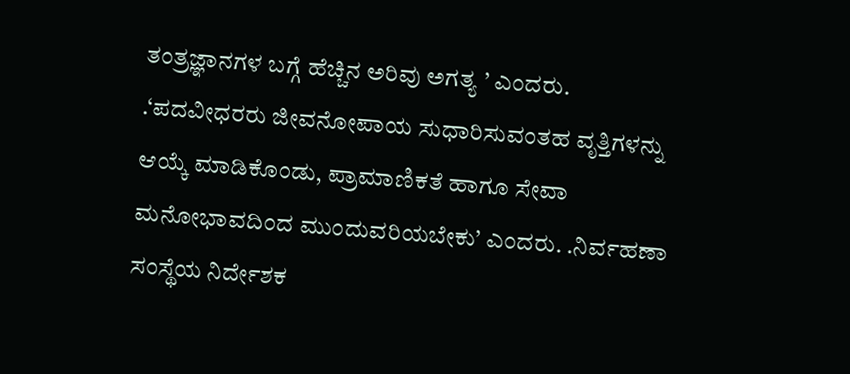ತಂತ್ರಜ್ಞಾನಗಳ ಬಗ್ಗೆ ಹೆಚ್ಚಿನ ಅರಿವು ಅಗತ್ಯ ’ ಎಂದರು. .‘ಪದವೀಧರರು ಜೀವನೋಪಾಯ ಸುಧಾರಿಸುವಂತಹ ವೃತ್ತಿಗಳನ್ನು ಆಯ್ಕೆ ಮಾಡಿಕೊಂಡು, ಪ್ರಾಮಾಣಿಕತೆ ಹಾಗೂ ಸೇವಾ ಮನೋಭಾವದಿಂದ ಮುಂದುವರಿಯಬೇಕು’ ಎಂದರು. .ನಿರ್ವಹಣಾ ಸಂಸ್ಥೆಯ ನಿರ್ದೇಶಕ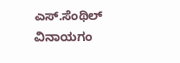ಎಸ್.ಸೆಂಥಿಲ್ ವಿನಾಯಗಂ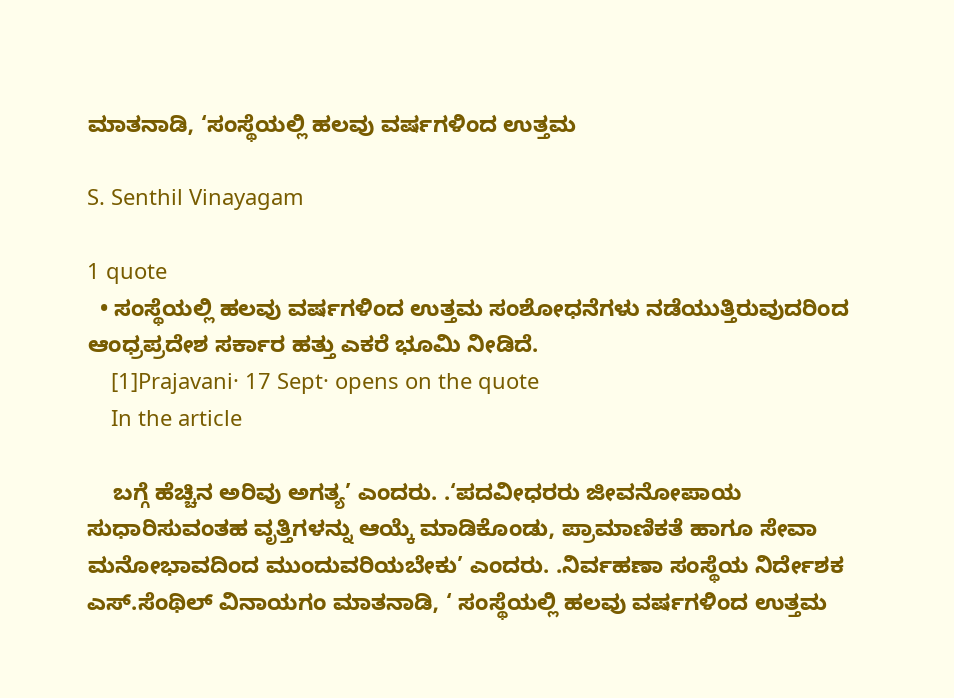ಮಾತನಾಡಿ, ‘ಸಂಸ್ಥೆಯಲ್ಲಿ ಹಲವು ವರ್ಷಗಳಿಂದ ಉತ್ತಮ

S. Senthil Vinayagam

1 quote
  • ಸಂಸ್ಥೆಯಲ್ಲಿ ಹಲವು ವರ್ಷಗಳಿಂದ ಉತ್ತಮ ಸಂಶೋಧನೆಗಳು ನಡೆಯುತ್ತಿರುವುದರಿಂದ ಆಂಧ್ರಪ್ರದೇಶ ಸರ್ಕಾರ ಹತ್ತು ಎಕರೆ ಭೂಮಿ ನೀಡಿದೆ.
    [1]Prajavani· 17 Sept· opens on the quote
    In the article

    ಬಗ್ಗೆ ಹೆಚ್ಚಿನ ಅರಿವು ಅಗತ್ಯ’ ಎಂದರು. .‘ಪದವೀಧರರು ಜೀವನೋಪಾಯ ಸುಧಾರಿಸುವಂತಹ ವೃತ್ತಿಗಳನ್ನು ಆಯ್ಕೆ ಮಾಡಿಕೊಂಡು, ಪ್ರಾಮಾಣಿಕತೆ ಹಾಗೂ ಸೇವಾ ಮನೋಭಾವದಿಂದ ಮುಂದುವರಿಯಬೇಕು’ ಎಂದರು. .ನಿರ್ವಹಣಾ ಸಂಸ್ಥೆಯ ನಿರ್ದೇಶಕ ಎಸ್.ಸೆಂಥಿಲ್ ವಿನಾಯಗಂ ಮಾತನಾಡಿ, ‘ ಸಂಸ್ಥೆಯಲ್ಲಿ ಹಲವು ವರ್ಷಗಳಿಂದ ಉತ್ತಮ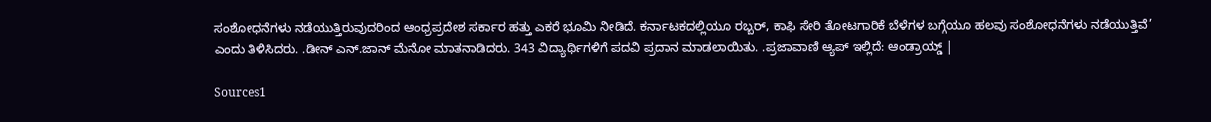ಸಂಶೋಧನೆಗಳು ನಡೆಯುತ್ತಿರುವುದರಿಂದ ಆಂಧ್ರಪ್ರದೇಶ ಸರ್ಕಾರ ಹತ್ತು ಎಕರೆ ಭೂಮಿ ನೀಡಿದೆ. ಕರ್ನಾಟಕದಲ್ಲಿಯೂ ರಬ್ಬರ್, ಕಾಫಿ ಸೇರಿ ತೋಟಗಾರಿಕೆ ಬೆಳೆಗಳ ಬಗ್ಗೆಯೂ ಹಲವು ಸಂಶೋಧನೆಗಳು ನಡೆಯುತ್ತಿವೆ’ ಎಂದು ತಿಳಿಸಿದರು. .ಡೀನ್ ಎನ್.ಜಾನ್ ಮೆನೋ ಮಾತನಾಡಿದರು. 343 ವಿದ್ಯಾರ್ಥಿಗಳಿಗೆ ಪದವಿ ಪ್ರದಾನ ಮಾಡಲಾಯಿತು. .ಪ್ರಜಾವಾಣಿ ಆ್ಯಪ್ ಇಲ್ಲಿದೆ: ಆಂಡ್ರಾಯ್ಡ್ |

Sources1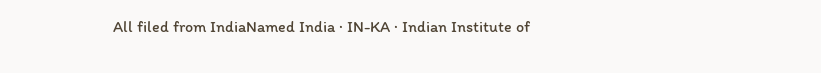All filed from IndiaNamed India · IN-KA · Indian Institute of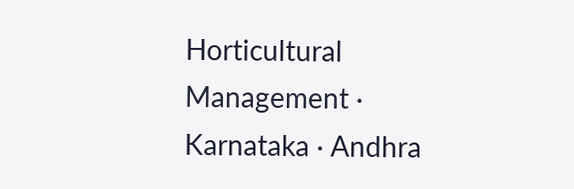Horticultural Management · Karnataka · Andhra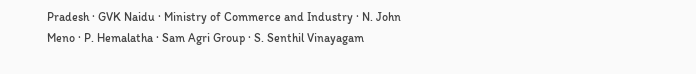Pradesh · GVK Naidu · Ministry of Commerce and Industry · N. John Meno · P. Hemalatha · Sam Agri Group · S. Senthil Vinayagam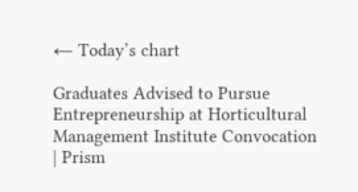← Today’s chart

Graduates Advised to Pursue Entrepreneurship at Horticultural Management Institute Convocation | Prism